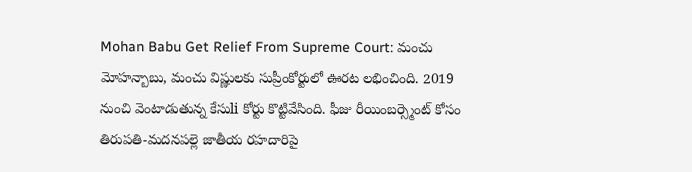Mohan Babu Get Relief From Supreme Court: మంచు మోహన్బాబు, మంచు విష్ణులకు సుప్రీంకోర్టులో ఊరట లభించింది. 2019 నుంచి వెంటాడుతున్న కేసుli కోర్టు కొట్టివేసింది. ఫీజు రీయింబర్స్మెంట్ కోసం తిరుపతి-మదనపల్లె జాతీయ రహదారిపై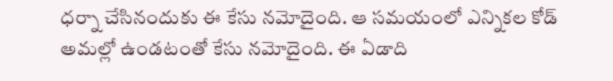ధర్నా చేసినందుకు ఈ కేసు నమోదైంది. ఆ సమయంలో ఎన్నికల కోడ్ అమల్లో ఉండటంతో కేసు నమోదైంది. ఈ ఏడాది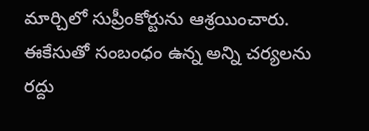మార్చిలో సుప్రీంకోర్టును ఆశ్రయించారు. ఈకేసుతో సంబంధం ఉన్న అన్ని చర్యలను రద్దు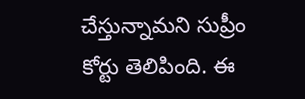చేస్తున్నామని సుప్రీం కోర్టు తెలిపింది. ఈ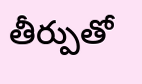తీర్పుతో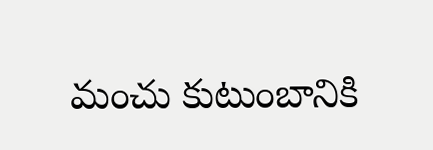మంచు కుటుంబానికి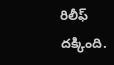రిలీఫ్ దక్కింది.